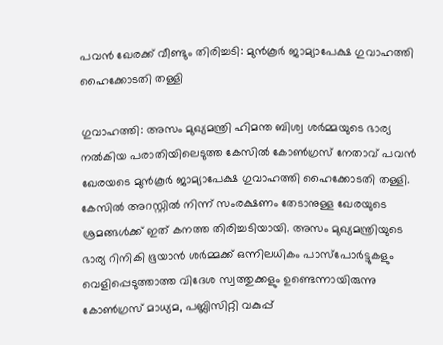പവൻ ഖേരക്ക് വീണ്ടും തിരിച്ചടി: മുൻകൂർ ജാമ്യാപേക്ഷ ഗുവാഹത്തി ഹൈക്കോടതി തള്ളി

ഗുവാഹത്തി: അസം മുഖ്യമന്ത്രി ഹിമന്ത ബിശ്വ ശര്‍മ്മയുടെ ഭാര്യ നൽകിയ പരാതിയിലെടുത്ത കേസിൽ കോൺഗ്രസ് നേതാവ് പവൻ ഖേരയടെ മുൻകൂർ ജാമ്യാപേക്ഷ ഗുവാഹത്തി ഹൈക്കോടതി തള്ളി. കേസിൽ അറസ്റ്റിൽ നിന്ന് സംരക്ഷണം തേടാനുള്ള ഖേരയുടെ ശ്രമങ്ങൾക്ക് ഇത് കനത്ത തിരിച്ചടിയായി. അസം മുഖ്യമന്ത്രിയുടെ ഭാര്യ റിനികി ഭൂയാൻ ശർമ്മക്ക് ഒന്നിലധികം പാസ്‌പോർട്ടുകളും വെളിപ്പെടുത്താത്ത വിദേശ സ്വത്തുക്കളും ഉണ്ടെന്നായിരുന്നു കോൺഗ്രസ് മാധ്യമ, പബ്ലിസിറ്റി വകുപ്പ്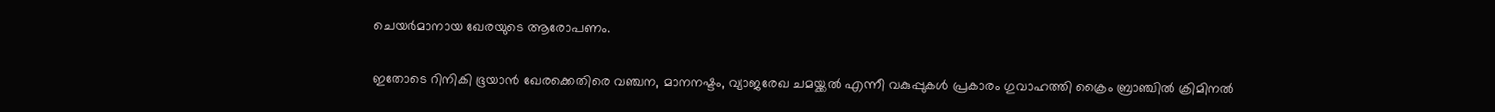ചെയർമാനായ ഖേരയുടെ ആരോപണം.

ഇതോടെ റിനികി ഭൂയാൻ ഖേരക്കെതിരെ വഞ്ചന, മാനനഷ്ടം, വ്യാജരേഖ ചമയ്ക്കൽ എന്നീ വകുപ്പുകൾ പ്രകാരം ഗുവാഹത്തി ക്രൈം ബ്രാഞ്ചിൽ ക്രിമിനൽ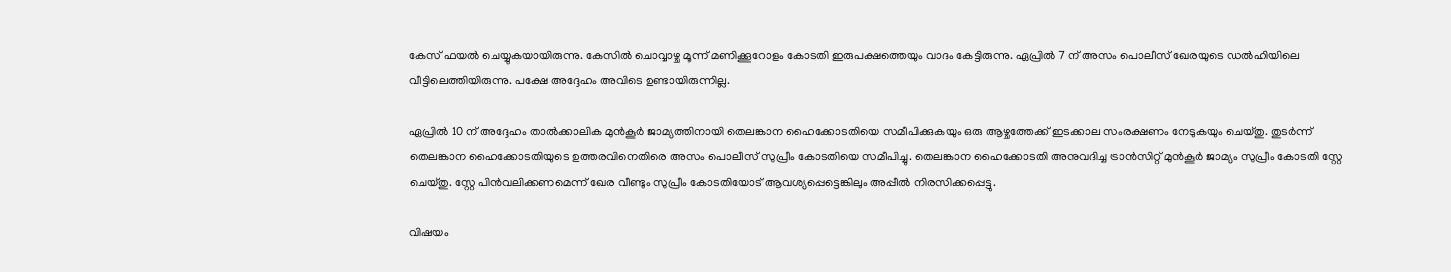കേസ് ഫയൽ ചെയ്യുകയായിരുന്നു. കേസിൽ ചൊവ്വാഴ്ച മൂന്ന് മണിക്കൂറോളം കോടതി ഇരുപക്ഷത്തെയും വാദം കേട്ടിരുന്നു. ഏപ്രിൽ 7 ന് അസം പൊലീസ് ഖേരയുടെ ഡൽഹിയിലെ വീട്ടിലെത്തിയിരുന്നു. പക്ഷേ അദ്ദേഹം അവിടെ ഉണ്ടായിരുന്നില്ല.

ഏപ്രിൽ 10 ന് അദ്ദേഹം താൽക്കാലിക മുൻകൂർ ജാമ്യത്തിനായി തെലങ്കാന ഹൈക്കോടതിയെ സമീപിക്കുകയും ഒരു ആഴ്ചത്തേക്ക് ഇടക്കാല സംരക്ഷണം നേടുകയും ചെയ്തു. തുടർന്ന് തെലങ്കാന ഹൈക്കോടതിയുടെ ഉത്തരവിനെതിരെ അസം പൊലീസ് സുപ്രീം കോടതിയെ സമീപിച്ചു. തെലങ്കാന ഹൈക്കോടതി അനുവദിച്ച ട്രാൻസിറ്റ് മുൻകൂർ ജാമ്യം സുപ്രീം കോടതി സ്റ്റേ ചെയ്തു. സ്റ്റേ പിൻവലിക്കണമെന്ന് ഖേര വീണ്ടും സുപ്രീം കോടതിയോട് ആവശ്യപ്പെട്ടെങ്കിലും അപ്പീൽ നിരസിക്കപ്പെട്ടു.

വിഷയം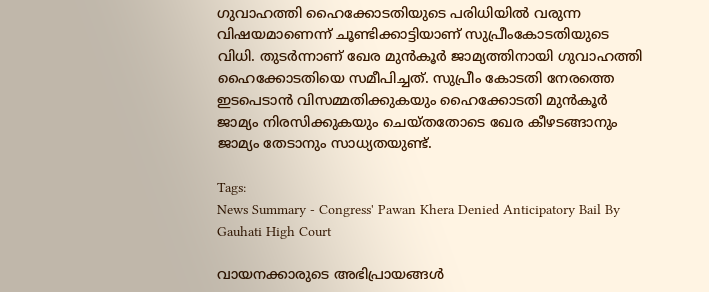ഗുവാഹത്തി ഹൈക്കോടതിയുടെ പരിധിയിൽ വരുന്ന വിഷയമാണെന്ന് ചൂണ്ടിക്കാട്ടിയാണ് സുപ്രീംകോടതിയുടെ വിധി. തുടര്‍ന്നാണ് ഖേര മുൻകൂർ ജാമ്യത്തിനായി ഗുവാഹത്തി ഹൈക്കോടതിയെ സമീപിച്ചത്. സുപ്രീം കോടതി നേരത്തെ ഇടപെടാൻ വിസമ്മതിക്കുകയും ഹൈക്കോടതി മുൻകൂർ ജാമ്യം നിരസിക്കുകയും ചെയ്തതോടെ ഖേര കീഴടങ്ങാനും ജാമ്യം തേടാനും സാധ്യതയുണ്ട്.

Tags:
News Summary - Congress' Pawan Khera Denied Anticipatory Bail By Gauhati High Court

വായനക്കാരുടെ അഭിപ്രായങ്ങള്‍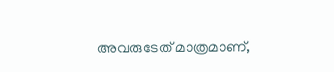അവരുടേത് മാത്രമാണ്,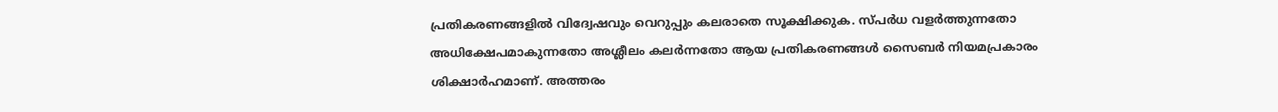പ്രതികരണങ്ങളിൽ വിദ്വേഷവും വെറുപ്പും കലരാതെ സൂക്ഷിക്കുക. സ്പർധ വളർത്തുന്നതോ അധിക്ഷേപമാകുന്നതോ അശ്ലീലം കലർന്നതോ ആയ പ്രതികരണങ്ങൾ സൈബർ നിയമപ്രകാരം ശിക്ഷാർഹമാണ്. അത്തരം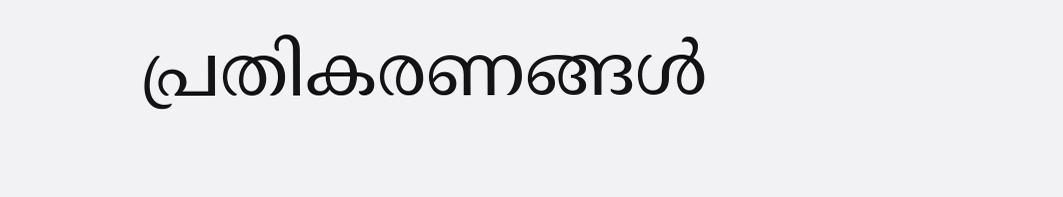പ്രതികരണങ്ങൾ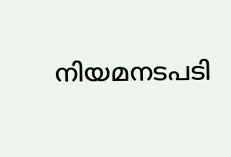നിയമനടപടി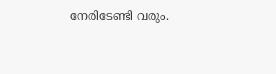നേരിടേണ്ടി വരും.